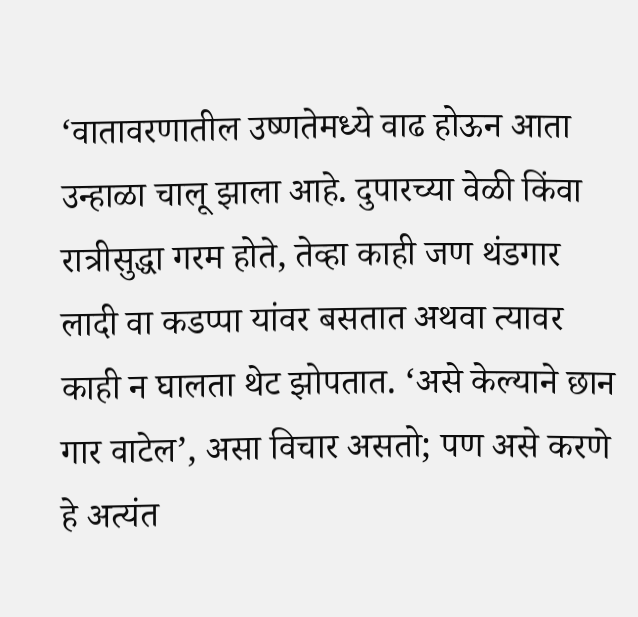‘वातावरणातील उष्णतेमध्ये वाढ होऊन आता उन्हाळा चालू झाला आहे. दुपारच्या वेळी किंवा रात्रीसुद्धा गरम होते, तेव्हा काही जण थंडगार लादी वा कडप्पा यांवर बसतात अथवा त्यावर काही न घालता थेट झोपतात. ‘असे केल्याने छान गार वाटेल’, असा विचार असतो; पण असे करणे हे अत्यंत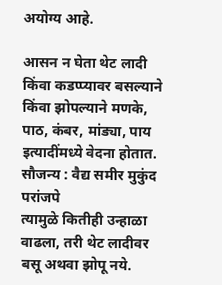अयोग्य आहे.

आसन न घेता थेट लादी किंवा कडप्प्यावर बसल्याने किंवा झोपल्याने मणके, पाठ, कंबर, मांड्या, पाय इत्यादींमध्ये वेदना होतात.
सौजन्य : वैद्य समीर मुकुंद परांजपे
त्यामुळे कितीही उन्हाळा वाढला, तरी थेट लादीवर बसू अथवा झोपू नये.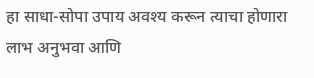हा साधा-सोपा उपाय अवश्य करून त्याचा होणारा लाभ अनुभवा आणि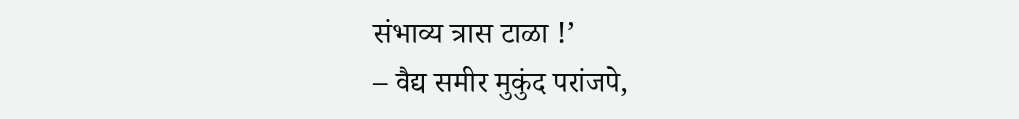संभाव्य त्रास टाळा !’
– वैद्य समीर मुकुंद परांजपे,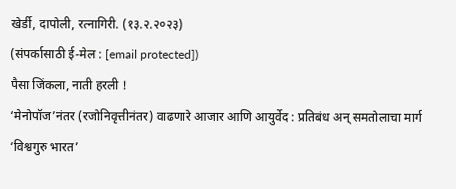खेर्डी, दापोली, रत्नागिरी. (१३.२.२०२३)
(संपर्कासाठी ई-मेल : [email protected])
पैसा जिंकला, नाती हरली !
‘मेनोपॉज’नंतर (रजोनिवृत्तीनंतर) वाढणारे आजार आणि आयुर्वेद : प्रतिबंध अन् समतोलाचा मार्ग
‘विश्वगुरु भारत’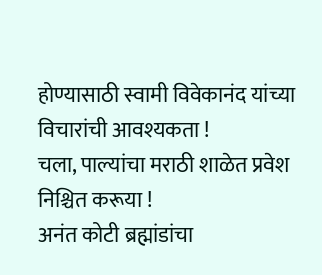होण्यासाठी स्वामी विवेकानंद यांच्या विचारांची आवश्यकता !
चला, पाल्यांचा मराठी शाळेत प्रवेश निश्चित करूया !
अनंत कोटी ब्रह्मांडांचा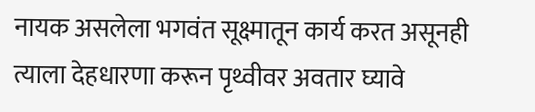नायक असलेला भगवंत सूक्ष्मातून कार्य करत असूनही त्याला देहधारणा करून पृथ्वीवर अवतार घ्यावे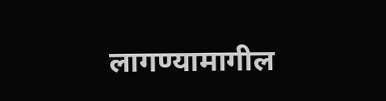लागण्यामागील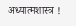अध्यात्मशास्त्र !